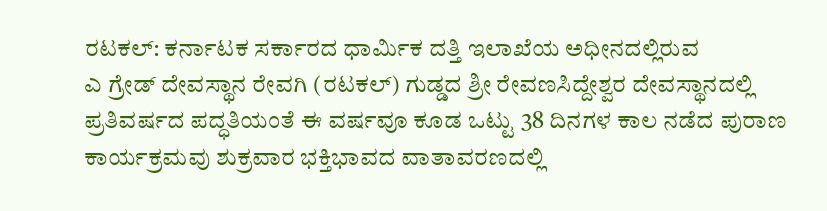ರಟಕಲ್: ಕರ್ನಾಟಕ ಸರ್ಕಾರದ ಧಾರ್ಮಿಕ ದತ್ತಿ ಇಲಾಖೆಯ ಅಧೀನದಲ್ಲಿರುವ
ಎ ಗ್ರೇಡ್ ದೇವಸ್ಥಾನ ರೇವಗಿ (ರಟಕಲ್) ಗುಡ್ಡದ ಶ್ರೀ ರೇವಣಸಿದ್ದೇಶ್ವರ ದೇವಸ್ಥಾನದಲ್ಲಿ ಪ್ರತಿವರ್ಷದ ಪದ್ಧತಿಯಂತೆ ಈ ವರ್ಷವೂ ಕೂಡ ಒಟ್ಟು 38 ದಿನಗಳ ಕಾಲ ನಡೆದ ಪುರಾಣ ಕಾರ್ಯಕ್ರಮವು ಶುಕ್ರವಾರ ಭಕ್ತಿಭಾವದ ವಾತಾವರಣದಲ್ಲಿ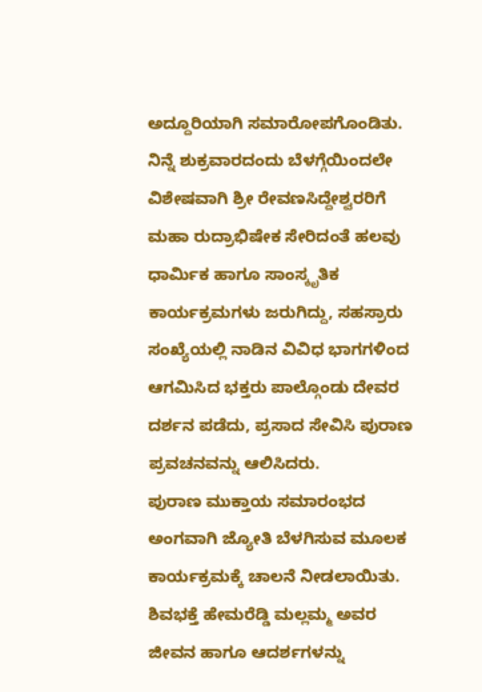ಅದ್ದೂರಿಯಾಗಿ ಸಮಾರೋಪಗೊಂಡಿತು.
ನಿನ್ನೆ ಶುಕ್ರವಾರದಂದು ಬೆಳಗ್ಗೆಯಿಂದಲೇ ವಿಶೇಷವಾಗಿ ಶ್ರೀ ರೇವಣಸಿದ್ದೇಶ್ವರರಿಗೆ ಮಹಾ ರುದ್ರಾಭಿಷೇಕ ಸೇರಿದಂತೆ ಹಲವು ಧಾರ್ಮಿಕ ಹಾಗೂ ಸಾಂಸ್ಕೃತಿಕ ಕಾರ್ಯಕ್ರಮಗಳು ಜರುಗಿದ್ದು, ಸಹಸ್ರಾರು ಸಂಖ್ಯೆಯಲ್ಲಿ ನಾಡಿನ ವಿವಿಧ ಭಾಗಗಳಿಂದ ಆಗಮಿಸಿದ ಭಕ್ತರು ಪಾಲ್ಗೊಂಡು ದೇವರ ದರ್ಶನ ಪಡೆದು, ಪ್ರಸಾದ ಸೇವಿಸಿ ಪುರಾಣ ಪ್ರವಚನವನ್ನು ಆಲಿಸಿದರು.
ಪುರಾಣ ಮುಕ್ತಾಯ ಸಮಾರಂಭದ ಅಂಗವಾಗಿ ಜ್ಯೋತಿ ಬೆಳಗಿಸುವ ಮೂಲಕ ಕಾರ್ಯಕ್ರಮಕ್ಕೆ ಚಾಲನೆ ನೀಡಲಾಯಿತು. ಶಿವಭಕ್ತೆ ಹೇಮರೆಡ್ಡಿ ಮಲ್ಲಮ್ಮ ಅವರ ಜೀವನ ಹಾಗೂ ಆದರ್ಶಗಳನ್ನು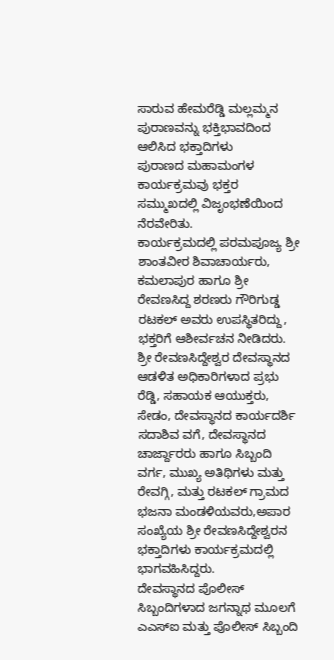ಸಾರುವ ಹೇಮರೆಡ್ಡಿ ಮಲ್ಲಮ್ಮನ ಪುರಾಣವನ್ನು ಭಕ್ತಿಭಾವದಿಂದ ಆಲಿಸಿದ ಭಕ್ತಾದಿಗಳು
ಪುರಾಣದ ಮಹಾಮಂಗಳ ಕಾರ್ಯಕ್ರಮವು ಭಕ್ತರ ಸಮ್ಮುಖದಲ್ಲಿ ವಿಜೃಂಭಣೆಯಿಂದ ನೆರವೇರಿತು.
ಕಾರ್ಯಕ್ರಮದಲ್ಲಿ ಪರಮಪೂಜ್ಯ ಶ್ರೀ ಶಾಂತವೀರ ಶಿವಾಚಾರ್ಯರು, ಕಮಲಾಪುರ ಹಾಗೂ ಶ್ರೀ ರೇವಣಸಿದ್ದ ಶರಣರು ಗೌರಿಗುಡ್ಡ ರಟಕಲ್ ಅವರು ಉಪಸ್ಥಿತರಿದ್ದು, ಭಕ್ತರಿಗೆ ಆಶೀರ್ವಚನ ನೀಡಿದರು.
ಶ್ರೀ ರೇವಣಸಿದ್ದೇಶ್ವರ ದೇವಸ್ಥಾನದ ಆಡಳಿತ ಅಧಿಕಾರಿಗಳಾದ ಪ್ರಭು ರೆಡ್ಡಿ, ಸಹಾಯಕ ಆಯುಕ್ತರು, ಸೇಡಂ, ದೇವಸ್ಥಾನದ ಕಾರ್ಯದರ್ಶಿ ಸದಾಶಿವ ವಗೆ, ದೇವಸ್ಥಾನದ ಚಾರ್ಜ್ದಾರರು ಹಾಗೂ ಸಿಬ್ಬಂದಿ ವರ್ಗ, ಮುಖ್ಯ ಅತಿಥಿಗಳು ಮತ್ತು ರೇವಗ್ಗಿ, ಮತ್ತು ರಟಕಲ್ ಗ್ರಾಮದ ಭಜನಾ ಮಂಡಳಿಯವರು,ಅಪಾರ ಸಂಖ್ಯೆಯ ಶ್ರೀ ರೇವಣಸಿದ್ದೇಶ್ವರನ ಭಕ್ತಾದಿಗಳು ಕಾರ್ಯಕ್ರಮದಲ್ಲಿ ಭಾಗವಹಿಸಿದ್ದರು.
ದೇವಸ್ಥಾನದ ಪೊಲೀಸ್ ಸಿಬ್ಬಂದಿಗಳಾದ ಜಗನ್ನಾಥ ಮೂಲಗೆ ಎಎಸ್ಐ ಮತ್ತು ಪೊಲೀಸ್ ಸಿಬ್ಬಂದಿ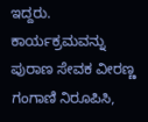ಇದ್ದರು.
ಕಾರ್ಯಕ್ರಮವನ್ನು ಪುರಾಣ ಸೇವಕ ವೀರಣ್ಣ ಗಂಗಾಣಿ ನಿರೂಪಿಸಿ,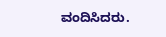ವಂದಿಸಿದರು.